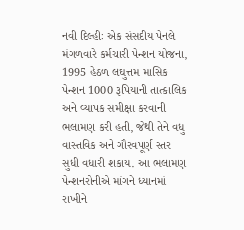નવી દિલ્હીઃ એક સંસદીય પેનલે મંગળવારે કર્મચારી પેન્શન યોજના, 1995 હેઠળ લઘુત્તમ માસિક પેન્શન 1000 રૂપિયાની તાત્કાલિક અને વ્યાપક સમીક્ષા કરવાની ભલામણ કરી હતી, જેથી તેને વધુ વાસ્તવિક અને ગૌરવપૂર્ણ સ્તર સુધી વધારી શકાય. આ ભલામણ પેન્શનરોનીએ માંગને ધ્યાનમાં રાખીને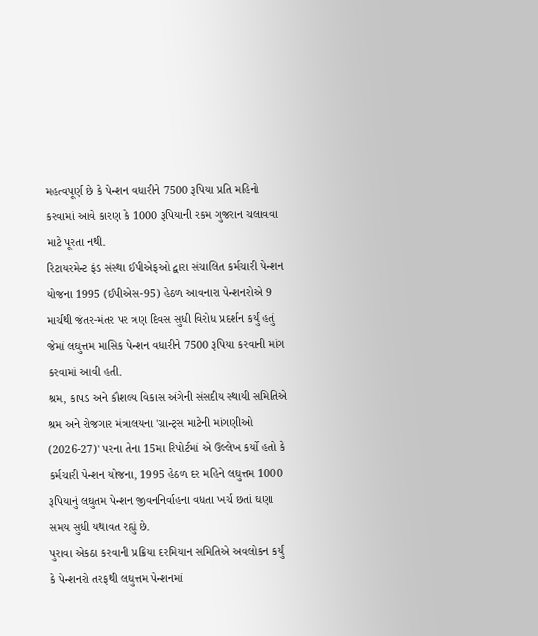મહત્વપૂર્ણ છે કે પેન્શન વધારીને 7500 રૂપિયા પ્રતિ મહિનો કરવામાં આવે કારણ કે 1000 રૂપિયાની રકમ ગુજરાન ચલાવવા માટે પૂરતા નથી.
રિટાયરમેન્ટ ફંડ સંસ્થા ઈપીએફઓ દ્વારા સંચાલિત કર્મચારી પેન્શન યોજના 1995 (ઈપીએસ-95) હેઠળ આવનારા પેન્શનરોએ 9 માર્ચથી જંતર-મંતર પર ત્રણ દિવસ સુધી વિરોધ પ્રદર્શન કર્યું હતું જેમાં લઘુત્તમ માસિક પેન્શન વધારીને 7500 રૂપિયા કરવાની માંગ કરવામાં આવી હતી.
શ્રમ, કાપડ અને કૌશલ્ય વિકાસ અંગેની સંસદીય સ્થાયી સમિતિએ શ્રમ અને રોજગાર મંત્રાલયના 'ગ્રાન્ટ્સ માટેની માંગણીઓ (2026-27)' પરના તેના 15મા રિપોર્ટમાં એ ઉલ્લેખ કર્યો હતો કે કર્મચારી પેન્શન યોજના, 1995 હેઠળ દર મહિને લઘુત્તમ 1000 રૂપિયાનું લઘુતમ પેન્શન જીવનનિર્વાહના વધતા ખર્ચ છતાં ઘણા સમય સુધી યથાવત રહ્યું છે.
પુરાવા એકઠા કરવાની પ્રક્રિયા દરમિયાન સમિતિએ અવલોકન કર્યું કે પેન્શનરો તરફથી લઘુત્તમ પેન્શનમાં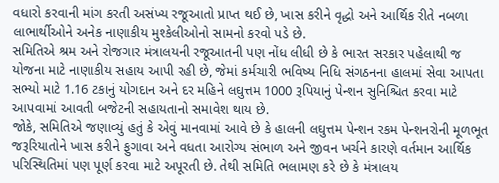વધારો કરવાની માંગ કરતી અસંખ્ય રજૂઆતો પ્રાપ્ત થઈ છે, ખાસ કરીને વૃદ્ધો અને આર્થિક રીતે નબળા લાભાર્થીઓને અનેક નાણાકીય મુશ્કેલીઓનો સામનો કરવો પડે છે.
સમિતિએ શ્રમ અને રોજગાર મંત્રાલયની રજૂઆતની પણ નોંધ લીધી છે કે ભારત સરકાર પહેલાથી જ યોજના માટે નાણાકીય સહાય આપી રહી છે, જેમાં કર્મચારી ભવિષ્ય નિધિ સંગઠનના હાલમાં સેવા આપતા સભ્યો માટે 1.16 ટકાનું યોગદાન અને દર મહિને લઘુત્તમ 1000 રૂપિયાનું પેન્શન સુનિશ્ચિત કરવા માટે આપવામાં આવતી બજેટની સહાયતાનો સમાવેશ થાય છે.
જોકે, સમિતિએ જણાવ્યું હતું કે એવું માનવામાં આવે છે કે હાલની લઘુત્તમ પેન્શન રકમ પેન્શનરોની મૂળભૂત જરૂરિયાતોને ખાસ કરીને ફુગાવા અને વધતા આરોગ્ય સંભાળ અને જીવન ખર્ચને કારણે વર્તમાન આર્થિક પરિસ્થિતિમાં પણ પૂર્ણ કરવા માટે અપૂરતી છે. તેથી સમિતિ ભલામણ કરે છે કે મંત્રાલય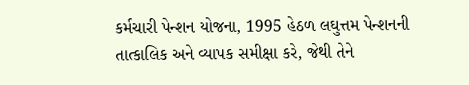કર્મચારી પેન્શન યોજના, 1995 હેઠળ લઘુત્તમ પેન્શનની તાત્કાલિક અને વ્યાપક સમીક્ષા કરે, જેથી તેને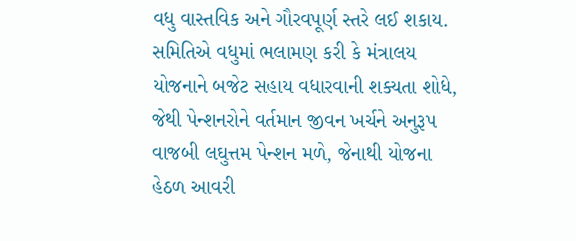વધુ વાસ્તવિક અને ગૌરવપૂર્ણ સ્તરે લઈ શકાય.
સમિતિએ વધુમાં ભલામણ કરી કે મંત્રાલય યોજનાને બજેટ સહાય વધારવાની શક્યતા શોધે, જેથી પેન્શનરોને વર્તમાન જીવન ખર્ચને અનુરૂપ વાજબી લઘુત્તમ પેન્શન મળે, જેનાથી યોજના હેઠળ આવરી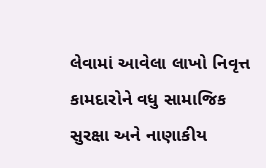લેવામાં આવેલા લાખો નિવૃત્ત કામદારોને વધુ સામાજિક સુરક્ષા અને નાણાકીય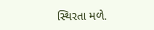સ્થિરતા મળે.